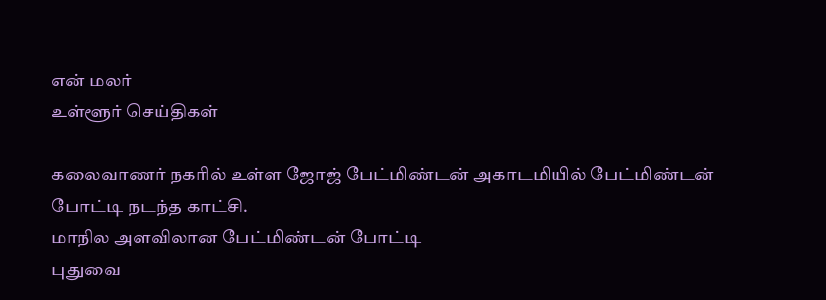என் மலர்
உள்ளூர் செய்திகள்

கலைவாணர் நகரில் உள்ள ஜோஜ் பேட்மிண்டன் அகாடமியில் பேட்மிண்டன் போட்டி நடந்த காட்சி.
மாநில அளவிலான பேட்மிண்டன் போட்டி
புதுவை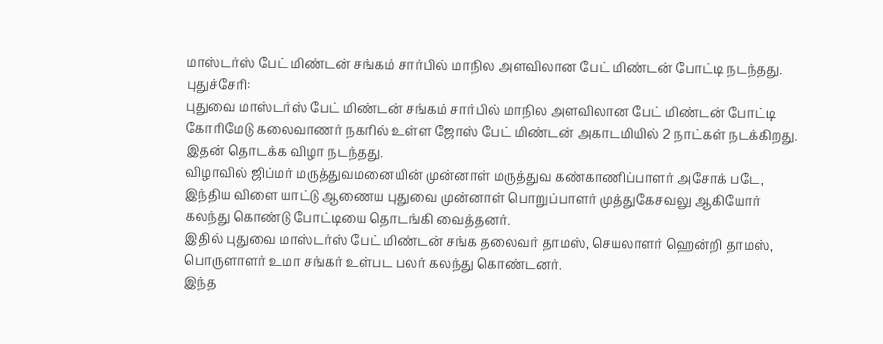மாஸ்டர்ஸ் பேட் மிண்டன் சங்கம் சார்பில் மாநில அளவிலான பேட் மிண்டன் போட்டி நடந்தது.
புதுச்சேரி:
புதுவை மாஸ்டர்ஸ் பேட் மிண்டன் சங்கம் சார்பில் மாநில அளவிலான பேட் மிண்டன் போட்டி கோரிமேடு கலைவாணர் நகரில் உள்ள ஜோஸ் பேட் மிண்டன் அகாடமியில் 2 நாட்கள் நடக்கிறது. இதன் தொடக்க விழா நடந்தது.
விழாவில் ஜிப்மர் மருத்துவமனையின் முன்னாள் மருத்துவ கண்காணிப்பாளர் அசோக் படே, இந்திய விளை யாட்டு ஆணைய புதுவை முன்னாள் பொறுப்பாளர் முத்துகேசவலு ஆகியோர் கலந்து கொண்டு போட்டியை தொடங்கி வைத்தனர்.
இதில் புதுவை மாஸ்டர்ஸ் பேட் மிண்டன் சங்க தலைவர் தாமஸ், செயலாளர் ஹென்றி தாமஸ், பொருளாளர் உமா சங்கர் உள்பட பலர் கலந்து கொண்டனர்.
இந்த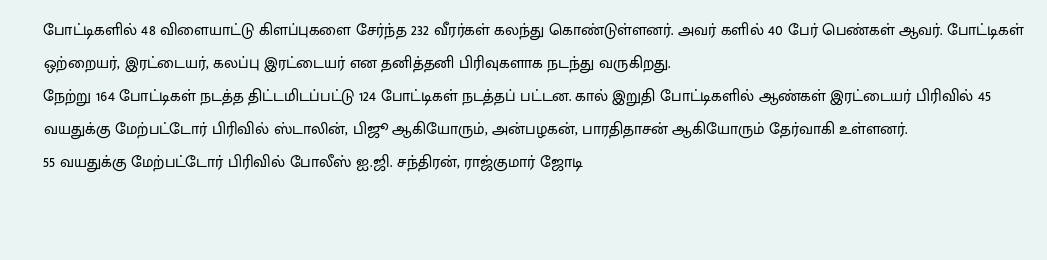போட்டிகளில் 48 விளையாட்டு கிளப்புகளை சேர்ந்த 232 வீரர்கள் கலந்து கொண்டுள்ளனர். அவர் களில் 40 பேர் பெண்கள் ஆவர். போட்டிகள் ஒற்றையர், இரட்டையர், கலப்பு இரட்டையர் என தனித்தனி பிரிவுகளாக நடந்து வருகிறது.
நேற்று 164 போட்டிகள் நடத்த திட்டமிடப்பட்டு 124 போட்டிகள் நடத்தப் பட்டன. கால் இறுதி போட்டிகளில் ஆண்கள் இரட்டையர் பிரிவில் 45 வயதுக்கு மேற்பட்டோர் பிரிவில் ஸ்டாலின், பிஜூ ஆகியோரும், அன்பழகன், பாரதிதாசன் ஆகியோரும் தேர்வாகி உள்ளனர்.
55 வயதுக்கு மேற்பட்டோர் பிரிவில் போலீஸ் ஐ.ஜி. சந்திரன், ராஜ்குமார் ஜோடி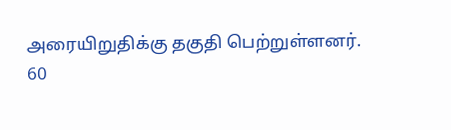அரையிறுதிக்கு தகுதி பெற்றுள்ளனர்.
60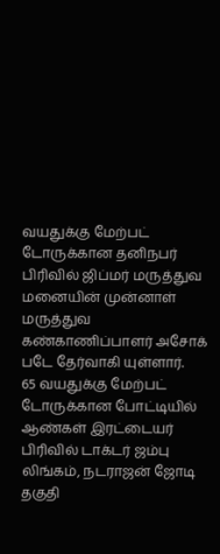வயதுக்கு மேற்பட் டோருக்கான தனிநபர் பிரிவில் ஜிப்மர் மருத்துவ மனையின் முன்னாள் மருத்துவ கண்காணிப்பாளர் அசோக் படே தேர்வாகி யுள்ளார்.
65 வயதுக்கு மேற்பட் டோருக்கான போட்டியில் ஆண்கள் இரட்டையர் பிரிவில் டாக்டர் ஜம்பு லிங்கம், நடராஜன் ஜோடி தகுதி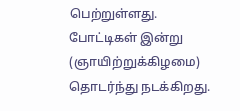பெற்றுள்ளது.
போட்டிகள் இன்று (ஞாயிற்றுக்கிழமை) தொடர்ந்து நடக்கிறது.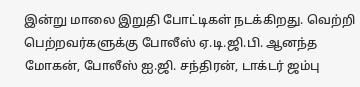இன்று மாலை இறுதி போட்டிகள் நடக்கிறது. வெற்றி பெற்றவர்களுக்கு போலீஸ் ஏ.டி.ஜி.பி. ஆனந்த மோகன், போலீஸ் ஐ.ஜி. சந்திரன், டாக்டர் ஜம்பு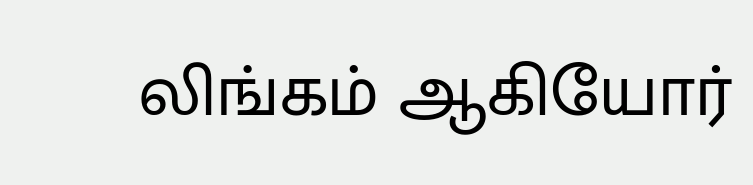லிங்கம் ஆகியோர்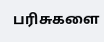பரிசுகளை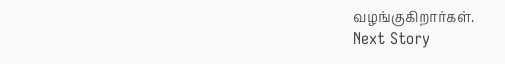வழங்குகிறார்கள்.
Next Story